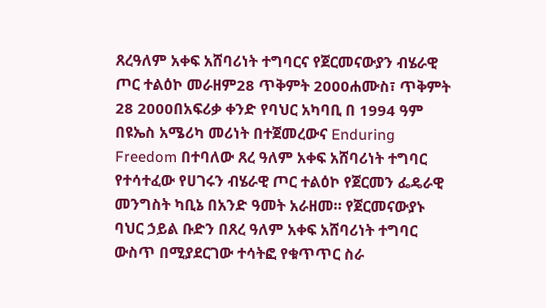ጸረዓለም አቀፍ አሸባሪነት ተግባርና የጀርመናውያን ብሄራዊ ጦር ተልዕኮ መራዘም28 ጥቅምት 2000ሐሙስ፣ ጥቅምት 28 2000በአፍሪቃ ቀንድ የባህር አካባቢ በ 1994 ዓም በዩኤስ አሜሪካ መሪነት በተጀመረውና Enduring Freedom በተባለው ጸረ ዓለም አቀፍ አሸባሪነት ተግባር የተሳተፈው የሀገሩን ብሄራዊ ጦር ተልዕኮ የጀርመን ፌዴራዊ መንግስት ካቢኔ በአንድ ዓመት አራዘመ። የጀርመናውያኑ ባህር ኃይል ቡድን በጸረ ዓለም አቀፍ አሸባሪነት ተግባር ውስጥ በሚያደርገው ተሳትፎ የቁጥጥር ስራ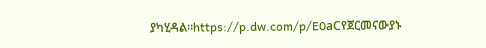ያካሂዳል።https://p.dw.com/p/E0aCየጀርመናውያኑ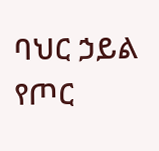ባህር ኃይል የጦር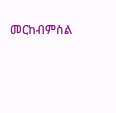መርከብምስል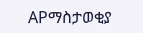APማስታወቂያ